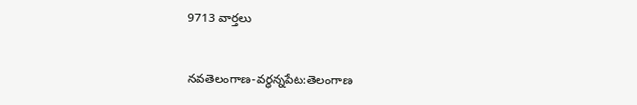9713 వార్తలు


నవతెలంగాణ-వర్ధన్నపేట:తెలంగాణ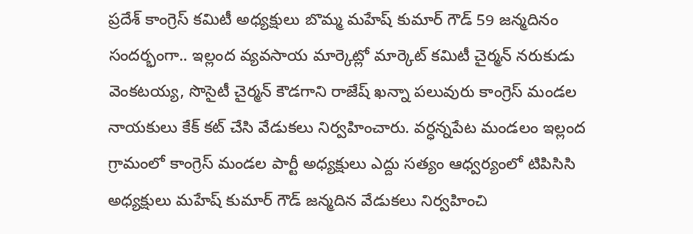ప్రదేశ్ కాంగ్రెస్ కమిటీ అధ్యక్షులు బొమ్మ మహేష్ కుమార్ గౌడ్ 59 జన్మదినం సందర్భంగా.. ఇల్లంద వ్యవసాయ మార్కెట్లో మార్కెట్ కమిటీ చైర్మన్ నరుకుడు వెంకటయ్య, సొసైటీ చైర్మన్ కౌడగాని రాజేష్ ఖన్నా పలువురు కాంగ్రెస్ మండల నాయకులు కేక్ కట్ చేసి వేడుకలు నిర్వహించారు. వర్ధన్నపేట మండలం ఇల్లంద గ్రామంలో కాంగ్రెస్ మండల పార్టీ అధ్యక్షులు ఎద్దు సత్యం ఆధ్వర్యంలో టిపిసిసి అధ్యక్షులు మహేష్ కుమార్ గౌడ్ జన్మదిన వేడుకలు నిర్వహించి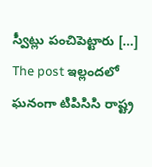స్వీట్లు పంచిపెట్టారు […] The post ఇల్లందలో ఘనంగా టిపిసిసి రాష్ట్ర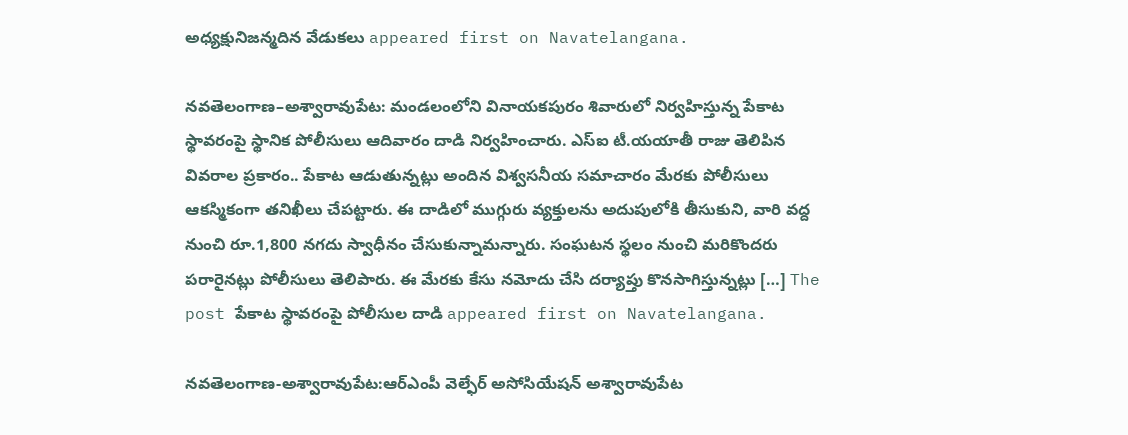అధ్యక్షునిజన్మదిన వేడుకలు appeared first on Navatelangana.

నవతెలంగాణ–అశ్వారావుపేట: మండలంలోని వినాయకపురం శివారులో నిర్వహిస్తున్న పేకాట స్థావరంపై స్థానిక పోలీసులు ఆదివారం దాడి నిర్వహించారు. ఎస్ఐ టీ.యయాతీ రాజు తెలిపిన వివరాల ప్రకారం.. పేకాట ఆడుతున్నట్లు అందిన విశ్వసనీయ సమాచారం మేరకు పోలీసులు ఆకస్మికంగా తనిఖీలు చేపట్టారు. ఈ దాడిలో ముగ్గురు వ్యక్తులను అదుపులోకి తీసుకుని, వారి వద్ద నుంచి రూ.1,800 నగదు స్వాధీనం చేసుకున్నామన్నారు. సంఘటన స్థలం నుంచి మరికొందరు పరారైనట్లు పోలీసులు తెలిపారు. ఈ మేరకు కేసు నమోదు చేసి దర్యాప్తు కొనసాగిస్తున్నట్లు […] The post పేకాట స్థావరంపై పోలీసుల దాడి appeared first on Navatelangana.

నవతెలంగాణ-అశ్వారావుపేట:ఆర్ఎంపీ వెల్ఫేర్ అసోసియేషన్ అశ్వారావుపేట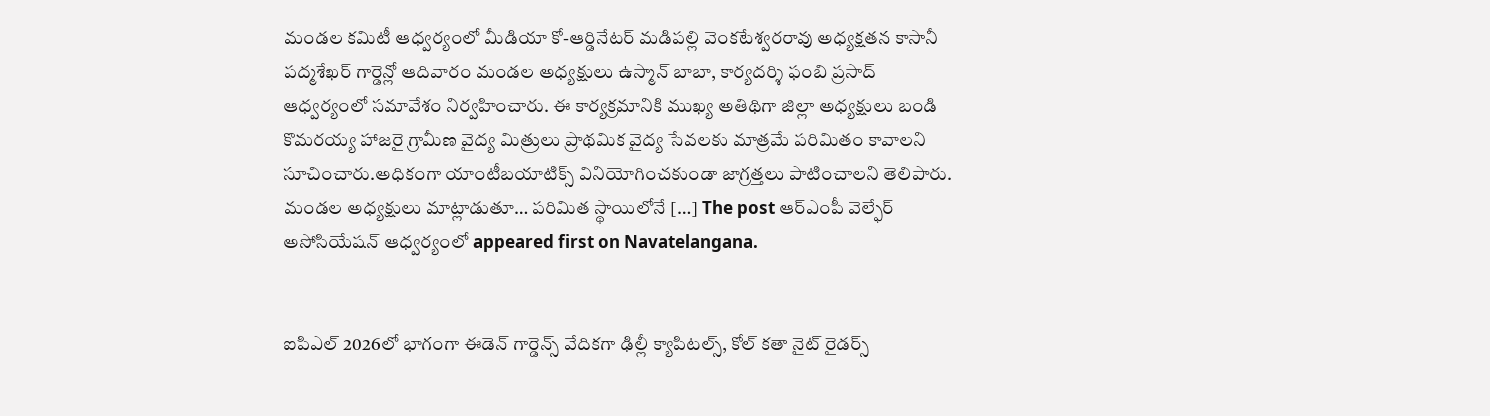మండల కమిటీ ఆధ్వర్యంలో మీడియా కో-ఆర్డినేటర్ మడిపల్లి వెంకటేశ్వరరావు అధ్యక్షతన కాసానీ పద్మశేఖర్ గార్డెన్లో ఆదివారం మండల అధ్యక్షులు ఉస్మాన్ బాబా, కార్యదర్శి ఫంబి ప్రసాద్ ఆధ్వర్యంలో సమావేశం నిర్వహించారు. ఈ కార్యక్రమానికి ముఖ్య అతిథిగా జిల్లా అధ్యక్షులు బండి కొమరయ్య హాజరై గ్రామీణ వైద్య మిత్రులు ప్రాథమిక వైద్య సేవలకు మాత్రమే పరిమితం కావాలని సూచించారు.అధికంగా యాంటీబయాటిక్స్ వినియోగించకుండా జాగ్రత్తలు పాటించాలని తెలిపారు. మండల అధ్యక్షులు మాట్లాడుతూ… పరిమిత స్థాయిలోనే […] The post ఆర్ఎంపీ వెల్ఫేర్ అసోసియేషన్ ఆధ్వర్యంలో appeared first on Navatelangana.


ఐపిఎల్ 2026లో భాగంగా ఈడెన్ గార్డెన్స్ వేదికగా ఢిల్లీ క్యాపిటల్స్, కోల్ కతా నైట్ రైడర్స్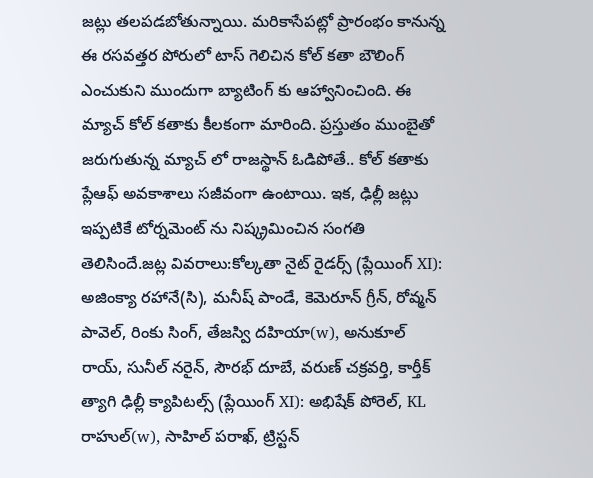జట్లు తలపడబోతున్నాయి. మరికాసేపట్లో ప్రారంభం కానున్న ఈ రసవత్తర పోరులో టాస్ గెలిచిన కోల్ కతా బౌలింగ్ ఎంచుకుని ముందుగా బ్యాటింగ్ కు ఆహ్వానించింది. ఈ మ్యాచ్ కోల్ కతాకు కీలకంగా మారింది. ప్రస్తుతం ముంబైతో జరుగుతున్న మ్యాచ్ లో రాజస్థాన్ ఓడిపోతే.. కోల్ కతాకు ప్లేఆఫ్ అవకాశాలు సజీవంగా ఉంటాయి. ఇక, ఢిల్లీ జట్లు ఇప్పటికే టోర్నమెంట్ ను నిష్క్రమించిన సంగతి తెలిసిందే.జట్ల వివరాలు:కోల్కతా నైట్ రైడర్స్ (ప్లేయింగ్ XI): అజింక్యా రహానే(సి), మనీష్ పాండే, కెమెరూన్ గ్రీన్, రోవ్మన్ పావెల్, రింకు సింగ్, తేజస్వి దహియా(w), అనుకూల్ రాయ్, సునీల్ నరైన్, సౌరభ్ దూబే, వరుణ్ చక్రవర్తి, కార్తీక్ త్యాగి ఢిల్లీ క్యాపిటల్స్ (ప్లేయింగ్ XI): అభిషేక్ పోరెల్, KL రాహుల్(w), సాహిల్ పరాఖ్, ట్రిస్టన్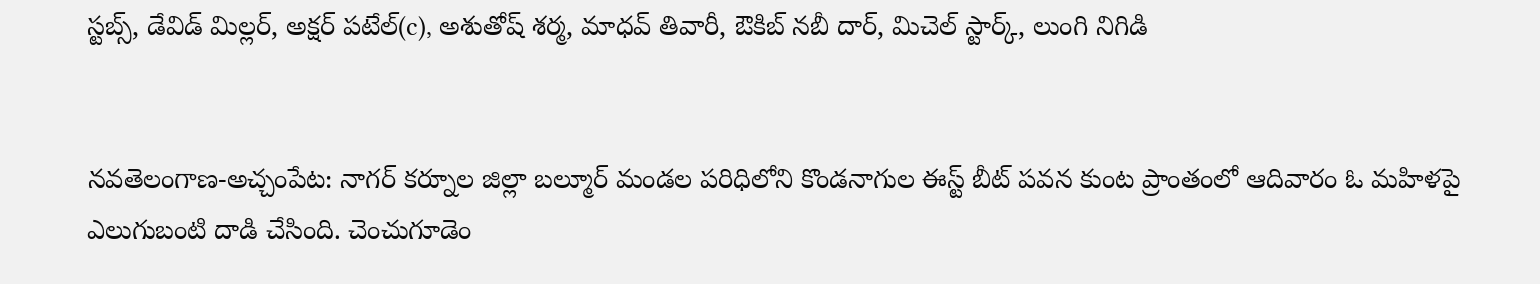స్టబ్స్, డేవిడ్ మిల్లర్, అక్షర్ పటేల్(c), అశుతోష్ శర్మ, మాధవ్ తివారీ, ఔకిబ్ నబీ దార్, మిచెల్ స్టార్క్, లుంగి నిగిడి


నవతెలంగాణ-అచ్చంపేట: నాగర్ కర్నూల జిల్లా బల్మూర్ మండల పరిధిలోని కొండనాగుల ఈస్ట్ బీట్ పవన కుంట ప్రాంతంలో ఆదివారం ఓ మహిళపై ఎలుగుబంటి దాడి చేసింది. చెంచుగూడెం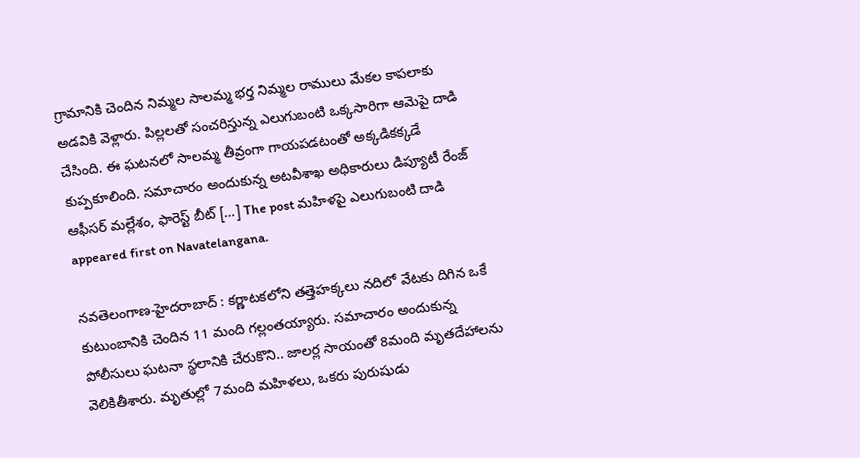గ్రామానికి చెందిన నిమ్మల సాలమ్మ భర్త నిమ్మల రాములు మేకల కాపలాకు అడవికి వెళ్లారు. పిల్లలతో సంచరిస్తున్న ఎలుగుబంటి ఒక్కసారిగా ఆమెపై దాడి చేసింది. ఈ ఘటనలో సాలమ్మ తీవ్రంగా గాయపడటంతో అక్కడికక్కడే కుప్పకూలింది. సమాచారం అందుకున్న అటవీశాఖ అధికారులు డిప్యూటీ రేంజ్ ఆఫీసర్ మల్లేశం, ఫారెస్ట్ బీట్ […] The post మహిళపై ఎలుగుబంటి దాడి appeared first on Navatelangana.

నవతెలంగాణ-హైదరాబాద్ : కర్ణాటకలోని తత్తెహక్కలు నదిలో వేటకు దిగిన ఒకే కుటుంబానికి చెందిన 11 మంది గల్లంతయ్యారు. సమాచారం అందుకున్న పోలీసులు ఘటనా స్థలానికి చేరుకొని.. జాలర్ల సాయంతో 8మంది మృతదేహాలను వెలికితీశారు. మృతుల్లో 7మంది మహిళలు, ఒకరు పురుషుడు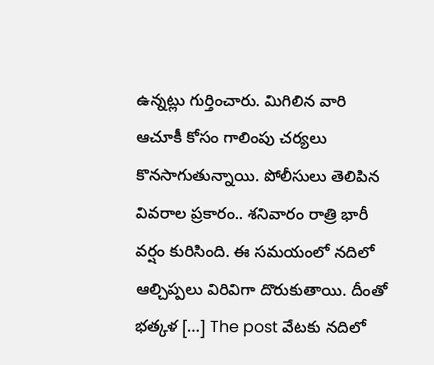ఉన్నట్లు గుర్తించారు. మిగిలిన వారి ఆచూకీ కోసం గాలింపు చర్యలు కొనసాగుతున్నాయి. పోలీసులు తెలిపిన వివరాల ప్రకారం.. శనివారం రాత్రి భారీ వర్షం కురిసింది. ఈ సమయంలో నదిలో ఆల్చిప్పలు విరివిగా దొరుకుతాయి. దీంతో భత్కళ […] The post వేటకు నదిలో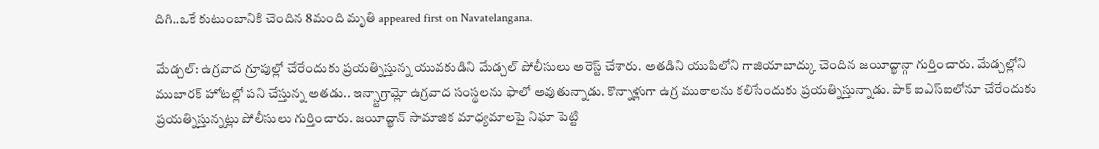దిగి..ఒకే కుటుంబానికి చెందిన 8మంది మృతి appeared first on Navatelangana.

మేడ్చల్: ఉగ్రవాద గ్రూపుల్లో చేరేందుకు ప్రయత్నిస్తున్న యువకుడిని మేడ్చల్ పోలీసులు అరెస్ట్ చేశారు. అతడిని యుపిలోని గాజియాబాద్కు చెందిన జయీద్ఖాన్గా గుర్తించారు. మేడ్చల్లోని ముబారక్ హోటల్లో పని చేస్తున్న అతడు.. ఇన్స్టాగ్రామ్లో ఉగ్రవాద సంస్థలను ఫాలో అవుతున్నాడు. కొన్నాళ్లుగా ఉగ్ర ముఠాలను కలిసేందుకు ప్రయత్నిస్తున్నాడు. పాక్ ఐఎస్ఐలోనూ చేరేందుకు ప్రయత్నిస్తున్నట్లు పోలీసులు గుర్తించారు. జయీద్ఖాన్ సామాజిక మాధ్యమాలపై నిఘా పెట్టి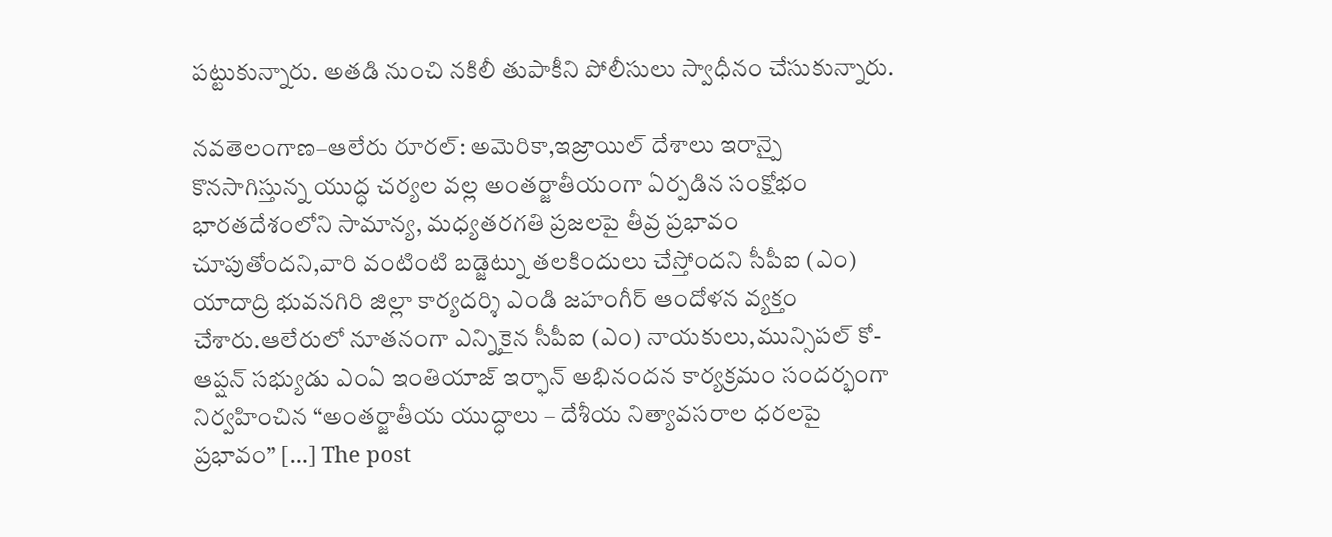పట్టుకున్నారు. అతడి నుంచి నకిలీ తుపాకీని పోలీసులు స్వాధీనం చేసుకున్నారు.

నవతెలంగాణ–ఆలేరు రూరల్: అమెరికా,ఇజ్రాయిల్ దేశాలు ఇరాన్పై కొనసాగిస్తున్న యుద్ధ చర్యల వల్ల అంతర్జాతీయంగా ఏర్పడిన సంక్షోభం భారతదేశంలోని సామాన్య, మధ్యతరగతి ప్రజలపై తీవ్ర ప్రభావం చూపుతోందని,వారి వంటింటి బడ్జెట్ను తలకిందులు చేస్తోందని సీపీఐ (ఎం) యాదాద్రి భువనగిరి జిల్లా కార్యదర్శి ఎండి జహంగీర్ ఆందోళన వ్యక్తం చేశారు.ఆలేరులో నూతనంగా ఎన్నికైన సీపీఐ (ఎం) నాయకులు,మున్సిపల్ కో-ఆప్షన్ సభ్యుడు ఎంఏ ఇంతియాజ్ ఇర్ఫాన్ అభినందన కార్యక్రమం సందర్భంగా నిర్వహించిన “అంతర్జాతీయ యుద్ధాలు – దేశీయ నిత్యావసరాల ధరలపై ప్రభావం” […] The post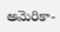అమెరికా-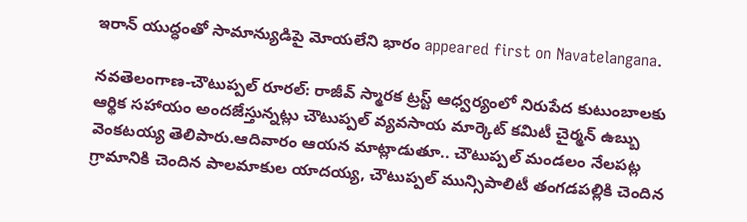ఇరాన్ యుద్ధంతో సామాన్యుడిపై మోయలేని భారం appeared first on Navatelangana.

నవతెలంగాణ-చౌటుప్పల్ రూరల్: రాజీవ్ స్మారక ట్రస్ట్ ఆధ్వర్యంలో నిరుపేద కుటుంబాలకు ఆర్థిక సహాయం అందజేస్తున్నట్లు చౌటుప్పల్ వ్యవసాయ మార్కెట్ కమిటీ చైర్మన్ ఉబ్బు వెంకటయ్య తెలిపారు.ఆదివారం ఆయన మాట్లాడుతూ.. చౌటుప్పల్ మండలం నేలపట్ల గ్రామానికి చెందిన పాలమాకుల యాదయ్య, చౌటుప్పల్ మున్సిపాలిటీ తంగడపల్లికి చెందిన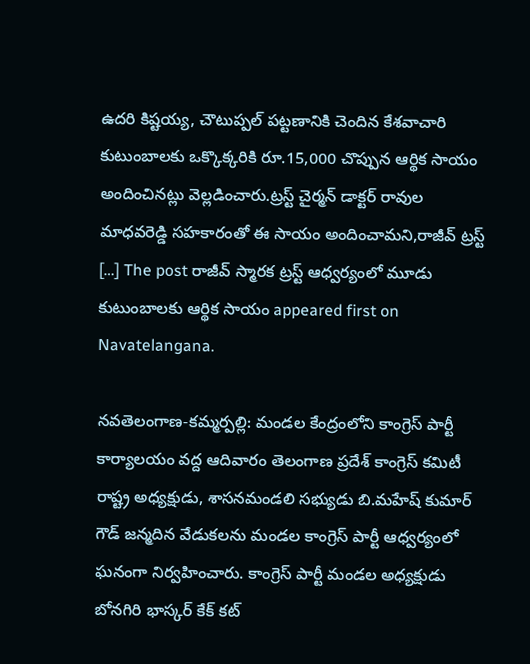ఉదరి కిష్టయ్య, చౌటుప్పల్ పట్టణానికి చెందిన కేశవాచారి కుటుంబాలకు ఒక్కొక్కరికి రూ.15,000 చొప్పున ఆర్థిక సాయం అందించినట్లు వెల్లడించారు.ట్రస్ట్ చైర్మన్ డాక్టర్ రావుల మాధవరెడ్డి సహకారంతో ఈ సాయం అందించామని,రాజీవ్ ట్రస్ట్ […] The post రాజీవ్ స్మారక ట్రస్ట్ ఆధ్వర్యంలో మూడు కుటుంబాలకు ఆర్థిక సాయం appeared first on Navatelangana.

నవతెలంగాణ-కమ్మర్పల్లి: మండల కేంద్రంలోని కాంగ్రెస్ పార్టీ కార్యాలయం వద్ద ఆదివారం తెలంగాణ ప్రదేశ్ కాంగ్రెస్ కమిటీ రాష్ట్ర అధ్యక్షుడు, శాసనమండలి సభ్యుడు బి.మహేష్ కుమార్ గౌడ్ జన్మదిన వేడుకలను మండల కాంగ్రెస్ పార్టీ ఆధ్వర్యంలో ఘనంగా నిర్వహించారు. కాంగ్రెస్ పార్టీ మండల అధ్యక్షుడు బోనగిరి భాస్కర్ కేక్ కట్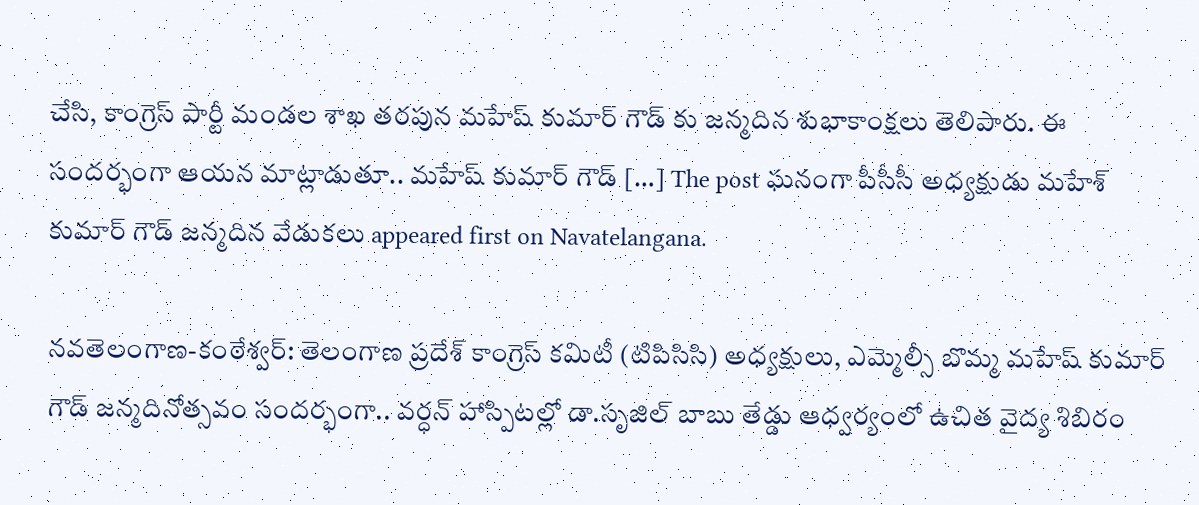చేసి, కాంగ్రెస్ పార్టీ మండల శాఖ తరపున మహేష్ కుమార్ గౌడ్ కు జన్మదిన శుభాకాంక్షలు తెలిపారు. ఈ సందర్భంగా ఆయన మాట్లాడుతూ.. మహేష్ కుమార్ గౌడ్ […] The post ఘనంగా పీసీసీ అధ్యక్షుడు మహేశ్ కుమార్ గౌడ్ జన్మదిన వేడుకలు appeared first on Navatelangana.

నవతెలంగాణ-కంఠేశ్వర్: తెలంగాణ ప్రదేశ్ కాంగ్రెస్ కమిటీ (టిపిసిసి) అధ్యక్షులు, ఎమ్మెల్సీ బొమ్మ మహేష్ కుమార్ గౌడ్ జన్మదినోత్సవం సందర్భంగా.. వర్ధన్ హాస్పిటల్లో డా.సృజిల్ బాబు తేడ్డు ఆధ్వర్యంలో ఉచిత వైద్య శిబిరం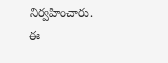నిర్వహించారు. ఈ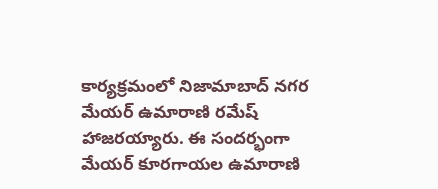కార్యక్రమంలో నిజామాబాద్ నగర మేయర్ ఉమారాణి రమేష్ హాజరయ్యారు. ఈ సందర్భంగా మేయర్ కూరగాయల ఉమారాణి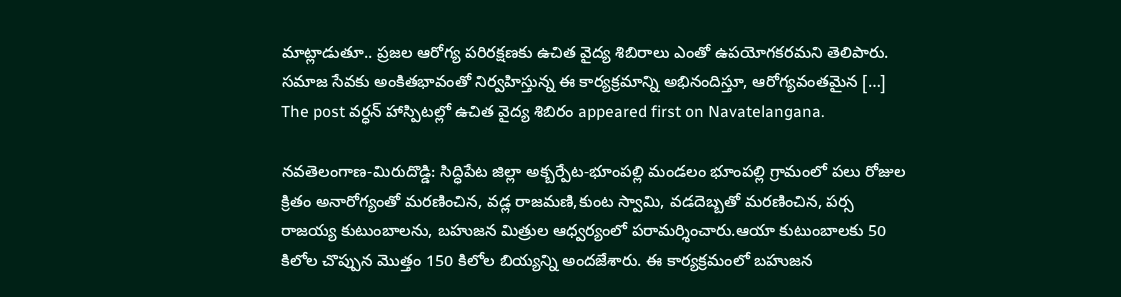మాట్లాడుతూ.. ప్రజల ఆరోగ్య పరిరక్షణకు ఉచిత వైద్య శిబిరాలు ఎంతో ఉపయోగకరమని తెలిపారు. సమాజ సేవకు అంకితభావంతో నిర్వహిస్తున్న ఈ కార్యక్రమాన్ని అభినందిస్తూ, ఆరోగ్యవంతమైన […] The post వర్ధన్ హాస్పిటల్లో ఉచిత వైద్య శిబిరం appeared first on Navatelangana.

నవతెలంగాణ-మిరుదొడ్డి: సిద్ధిపేట జిల్లా అక్బర్పేట-భూంపల్లి మండలం భూంపల్లి గ్రామంలో పలు రోజుల క్రితం అనారోగ్యంతో మరణించిన, వడ్ల రాజమణి,కుంట స్వామి, వడదెబ్బతో మరణించిన, పర్స రాజయ్య కుటుంబాలను, బహుజన మిత్రుల ఆధ్వర్యంలో పరామర్శించారు.ఆయా కుటుంబాలకు 50 కిలోల చొప్పున మొత్తం 150 కిలోల బియ్యన్ని అందజేశారు. ఈ కార్యక్రమంలో బహుజన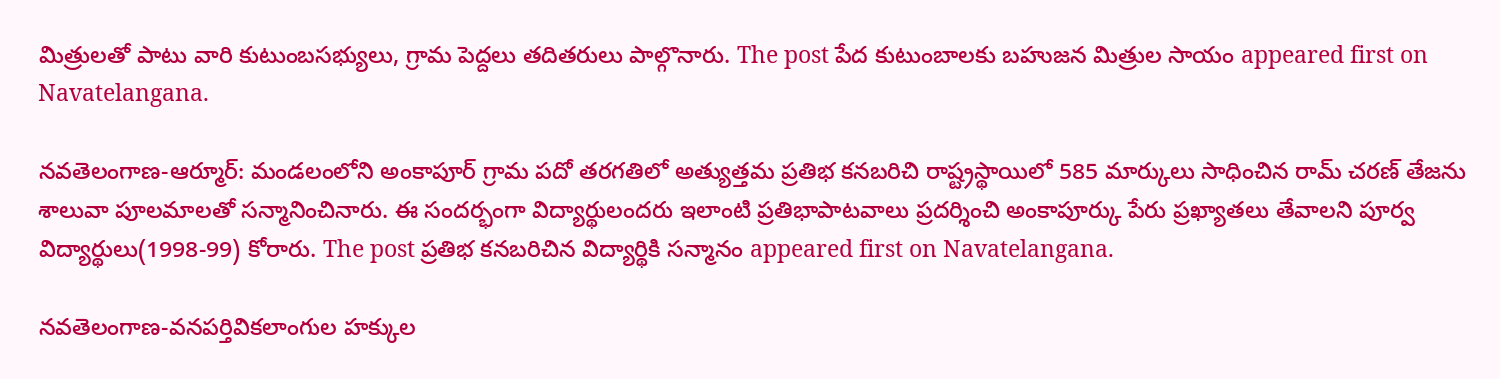మిత్రులతో పాటు వారి కుటుంబసభ్యులు, గ్రామ పెద్దలు తదితరులు పాల్గొనారు. The post పేద కుటుంబాలకు బహుజన మిత్రుల సాయం appeared first on Navatelangana.

నవతెలంగాణ-ఆర్మూర్: మండలంలోని అంకాపూర్ గ్రామ పదో తరగతిలో అత్యుత్తమ ప్రతిభ కనబరిచి రాష్ట్రస్థాయిలో 585 మార్కులు సాధించిన రామ్ చరణ్ తేజను శాలువా పూలమాలతో సన్మానించినారు. ఈ సందర్భంగా విద్యార్థులందరు ఇలాంటి ప్రతిభాపాటవాలు ప్రదర్శించి అంకాపూర్కు పేరు ప్రఖ్యాతలు తేవాలని పూర్వ విద్యార్థులు(1998-99) కోరారు. The post ప్రతిభ కనబరిచిన విద్యార్థికి సన్మానం appeared first on Navatelangana.

నవతెలంగాణ-వనపర్తివికలాంగుల హక్కుల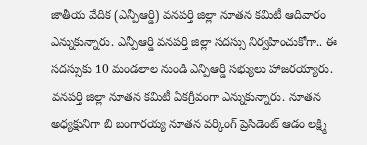జాతీయ వేదిక (ఎన్పీఆర్డి) వనపర్తి జిల్లా నూతన కమిటీ ఆదివారం ఎన్నుకున్నారు. ఎన్పీఆర్డి వనపర్తి జిల్లా సదస్సు నిర్వహించుకోగా.. ఈ సదస్సుకు 10 మండలాల నుండి ఎన్పిఆర్డి సభ్యులు హాజరయ్యారు. వనపర్తి జిల్లా నూతన కమిటీ ఏకగ్రీవంగా ఎన్నుకున్నారు. నూతన అధ్యక్షునిగా బి బంగారయ్య నూతన వర్కింగ్ ప్రెసిడెంట్ ఆడం లక్ష్మి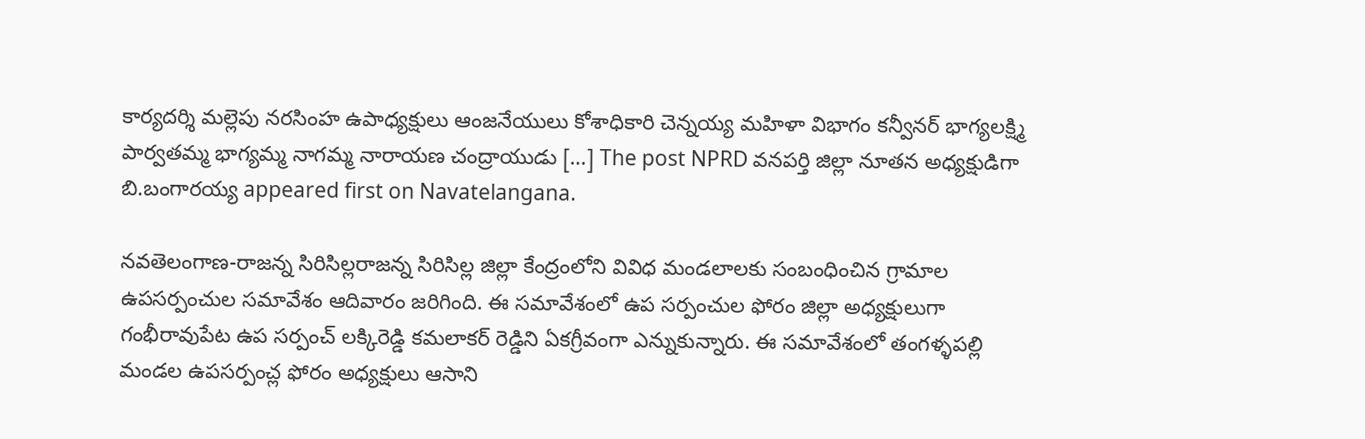కార్యదర్శి మల్లెపు నరసింహ ఉపాధ్యక్షులు ఆంజనేయులు కోశాధికారి చెన్నయ్య మహిళా విభాగం కన్వీనర్ భాగ్యలక్ష్మి పార్వతమ్మ భాగ్యమ్మ నాగమ్మ నారాయణ చంద్రాయుడు […] The post NPRD వనపర్తి జిల్లా నూతన అధ్యక్షుడిగా బి.బంగారయ్య appeared first on Navatelangana.

నవతెలంగాణ-రాజన్న సిరిసిల్లరాజన్న సిరిసిల్ల జిల్లా కేంద్రంలోని వివిధ మండలాలకు సంబంధించిన గ్రామాల ఉపసర్పంచుల సమావేశం ఆదివారం జరిగింది. ఈ సమావేశంలో ఉప సర్పంచుల ఫోరం జిల్లా అధ్యక్షులుగా గంభీరావుపేట ఉప సర్పంచ్ లక్కిరెడ్డి కమలాకర్ రెడ్డిని ఏకగ్రీవంగా ఎన్నుకున్నారు. ఈ సమావేశంలో తంగళ్ళపల్లి మండల ఉపసర్పంచ్ల ఫోరం అధ్యక్షులు ఆసాని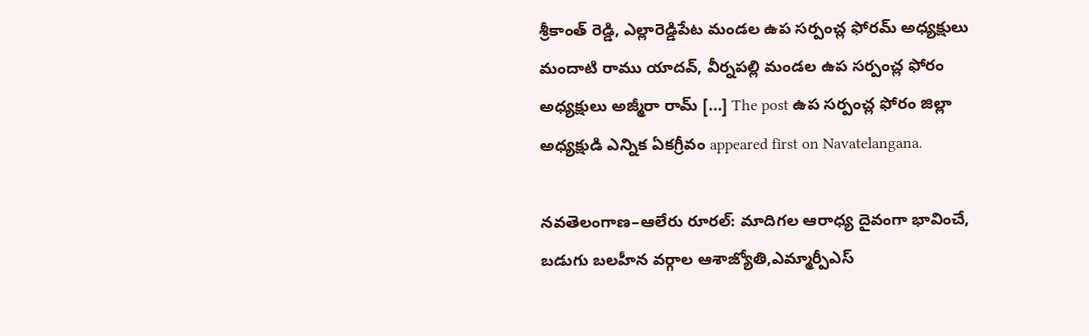శ్రీకాంత్ రెడ్డి, ఎల్లారెడ్డిపేట మండల ఉప సర్పంచ్ల ఫోరమ్ అధ్యక్షులు మందాటి రాము యాదవ్, వీర్నపల్లి మండల ఉప సర్పంచ్ల ఫోరం అధ్యక్షులు అజ్మీరా రామ్ […] The post ఉప సర్పంచ్ల ఫోరం జిల్లా అధ్యక్షుడి ఎన్నిక ఏకగ్రీవం appeared first on Navatelangana.

నవతెలంగాణ–ఆలేరు రూరల్: మాదిగల ఆరాధ్య దైవంగా భావించే, బడుగు బలహీన వర్గాల ఆశాజ్యోతి,ఎమ్మార్పీఎస్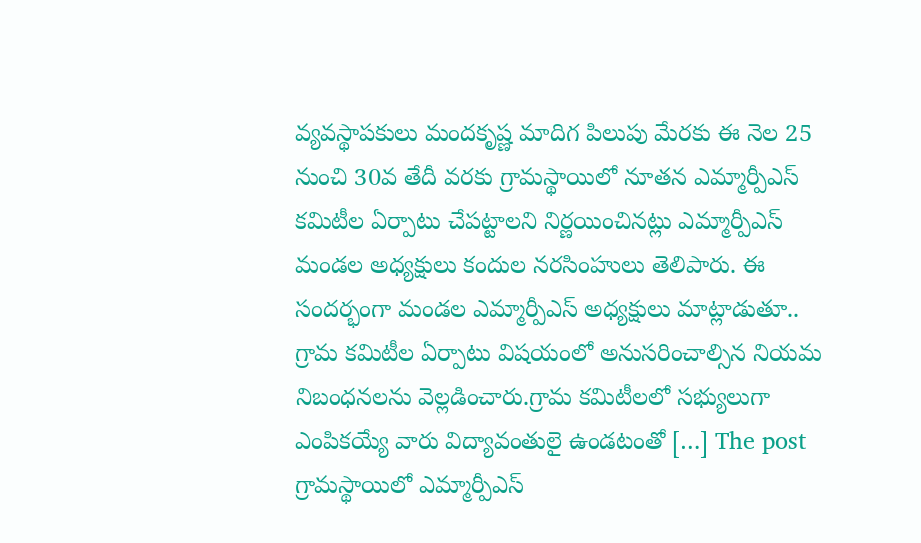వ్యవస్థాపకులు మందకృష్ణ మాదిగ పిలుపు మేరకు ఈ నెల 25 నుంచి 30వ తేదీ వరకు గ్రామస్థాయిలో నూతన ఎమ్మార్పీఎస్ కమిటీల ఏర్పాటు చేపట్టాలని నిర్ణయించినట్లు ఎమ్మార్పీఎస్ మండల అధ్యక్షులు కందుల నరసింహులు తెలిపారు. ఈ సందర్భంగా మండల ఎమ్మార్పీఎస్ అధ్యక్షులు మాట్లాడుతూ.. గ్రామ కమిటీల ఏర్పాటు విషయంలో అనుసరించాల్సిన నియమ నిబంధనలను వెల్లడించారు.గ్రామ కమిటీలలో సభ్యులుగా ఎంపికయ్యే వారు విద్యావంతులై ఉండటంతో […] The post గ్రామస్థాయిలో ఎమ్మార్పీఎస్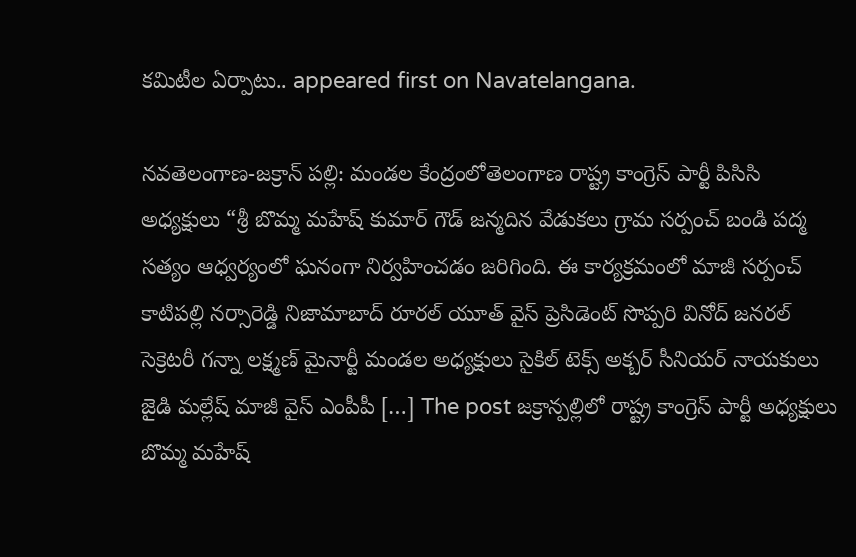కమిటీల ఏర్పాటు.. appeared first on Navatelangana.

నవతెలంగాణ-జక్రాన్ పల్లి: మండల కేంద్రంలోతెలంగాణ రాష్ట్ర కాంగ్రెస్ పార్టీ పిసిసి అధ్యక్షులు “శ్రీ బొమ్మ మహేష్ కుమార్ గౌడ్ జన్మదిన వేడుకలు గ్రామ సర్పంచ్ బండి పద్మ సత్యం ఆధ్వర్యంలో ఘనంగా నిర్వహించడం జరిగింది. ఈ కార్యక్రమంలో మాజీ సర్పంచ్ కాటిపల్లి నర్సారెడ్డి నిజామాబాద్ రూరల్ యూత్ వైస్ ప్రెసిడెంట్ సొప్పరి వినోద్ జనరల్ సెక్రెటరీ గన్నా లక్ష్మణ్ మైనార్టీ మండల అధ్యక్షులు సైకిల్ టెక్స్ అక్బర్ సీనియర్ నాయకులు జైడి మల్లేష్ మాజీ వైస్ ఎంపీపీ […] The post జక్రాన్పల్లిలో రాష్ట్ర కాంగ్రెస్ పార్టీ అధ్యక్షులు బొమ్మ మహేష్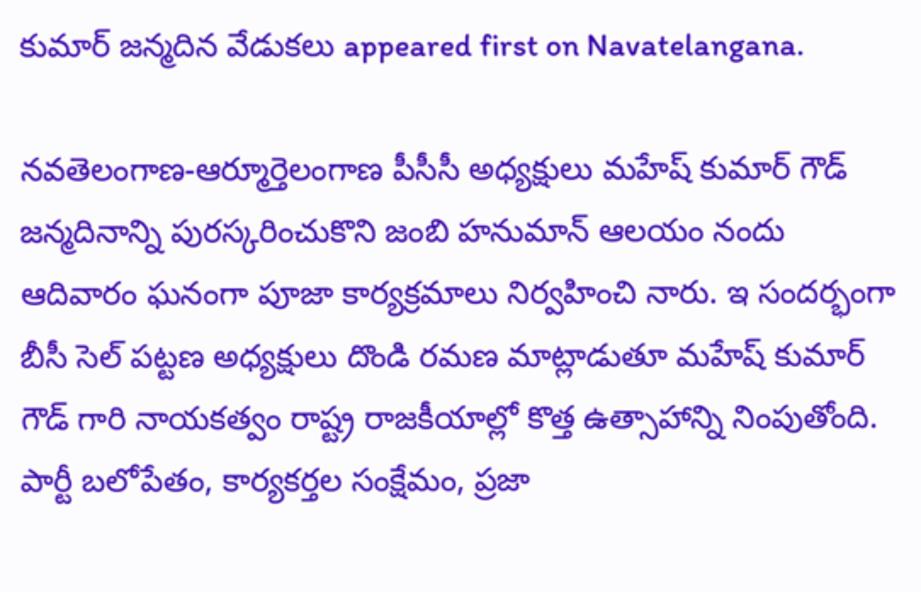కుమార్ జన్మదిన వేడుకలు appeared first on Navatelangana.

నవతెలంగాణ-ఆర్మూర్తెలంగాణ పీసీసీ అధ్యక్షులు మహేష్ కుమార్ గౌడ్ జన్మదినాన్ని పురస్కరించుకొని జంబి హనుమాన్ ఆలయం నందు ఆదివారం ఘనంగా పూజా కార్యక్రమాలు నిర్వహించి నారు. ఇ సందర్భంగా బీసీ సెల్ పట్టణ అధ్యక్షులు దొండి రమణ మాట్లాడుతూ మహేష్ కుమార్ గౌడ్ గారి నాయకత్వం రాష్ట్ర రాజకీయాల్లో కొత్త ఉత్సాహాన్ని నింపుతోంది. పార్టీ బలోపేతం, కార్యకర్తల సంక్షేమం, ప్రజా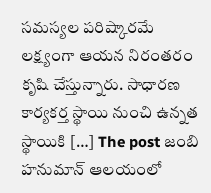సమస్యల పరిష్కారమే లక్ష్యంగా ఆయన నిరంతరం కృషి చేస్తున్నారు. సాధారణ కార్యకర్త స్థాయి నుంచి ఉన్నత స్థాయికి […] The post జంబి హనుమాన్ ఆలయంలో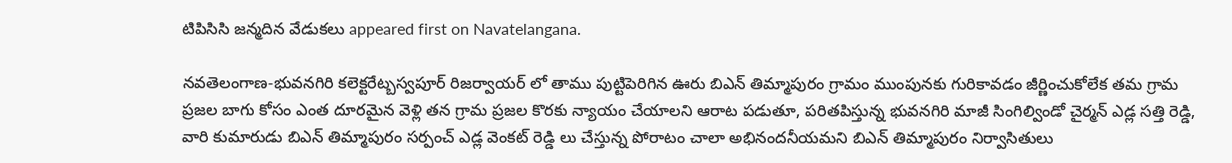టిపిసిసి జన్మదిన వేడుకలు appeared first on Navatelangana.

నవతెలంగాణ-భువనగిరి కలెక్టరేట్బస్వపూర్ రిజర్వాయర్ లో తాము పుట్టిపెరిగిన ఊరు బిఎన్ తిమ్మాపురం గ్రామం ముంపునకు గురికావడం జీర్ణించుకోలేక తమ గ్రామ ప్రజల బాగు కోసం ఎంత దూరమైన వెళ్లి తన గ్రామ ప్రజల కొరకు న్యాయం చేయాలని ఆరాట పడుతూ, పరితపిస్తున్న భువనగిరి మాజీ సింగిల్విండో చైర్మన్ ఎడ్ల సత్తి రెడ్డి, వారి కుమారుడు బిఎన్ తిమ్మాపురం సర్పంచ్ ఎడ్ల వెంకట్ రెడ్డి లు చేస్తున్న పోరాటం చాలా అభినందనీయమని బిఎన్ తిమ్మాపురం నిర్వాసితులు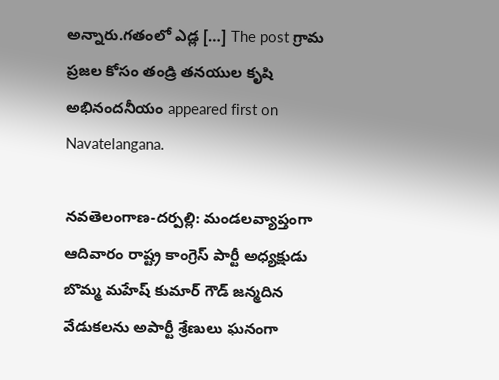అన్నారు.గతంలో ఎడ్ల […] The post గ్రామ ప్రజల కోసం తండ్రి తనయుల కృషి అభినందనీయం appeared first on Navatelangana.

నవతెలంగాణ-దర్పల్లి: మండలవ్యాప్తంగా ఆదివారం రాష్ట్ర కాంగ్రెస్ పార్టీ అధ్యక్షుడు బొమ్మ మహేష్ కుమార్ గౌడ్ జన్మదిన వేడుకలను అపార్టీ శ్రేణులు ఘనంగా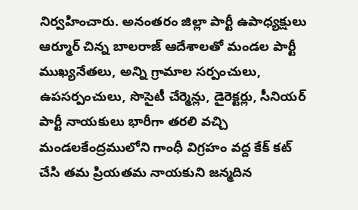నిర్వహించారు. అనంతరం జిల్లా పార్టీ ఉపాధ్యక్షులు ఆర్మూర్ చిన్న బాలరాజ్ ఆదేశాలతో మండల పార్టీ ముఖ్యనేతలు, అన్ని గ్రామాల సర్పంచులు, ఉపసర్పంచులు, సొసైటీ చేర్మెన్లు, డైరెక్టర్లు, సీనియర్ పార్టీ నాయకులు భారీగా తరలి వచ్చి మండలకేంద్రములోని గాంధీ విగ్రహం వద్ద కేక్ కట్ చేసి తమ ప్రియతమ నాయకుని జన్మదిన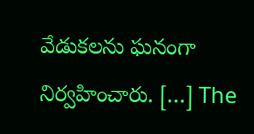వేడుకలను ఘనంగా నిర్వహించారు. […] The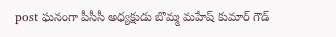post ఘనంగా పీసీసీ అధ్యక్షుడు బొమ్మ మహేష్ కుమార్ గౌడ్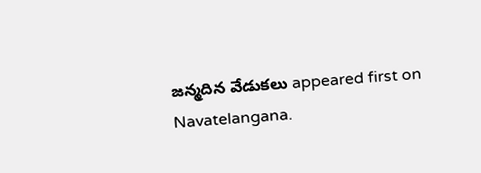జన్మదిన వేడుకలు appeared first on Navatelangana.